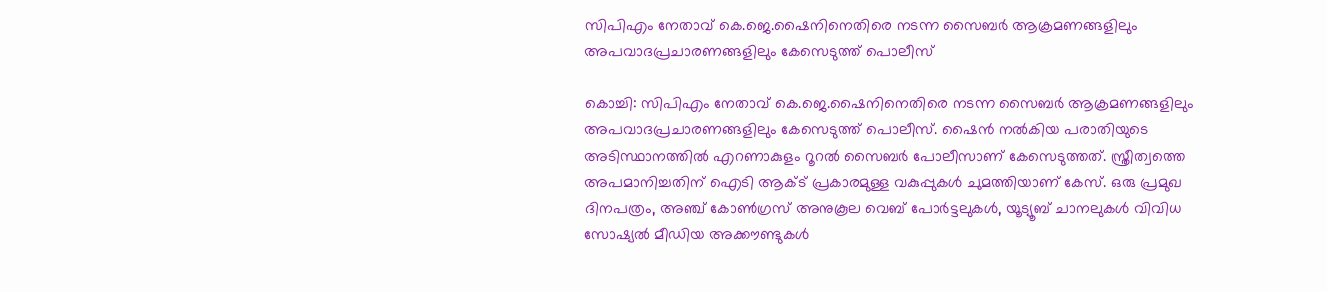സിപിഎം നേതാവ് കെ.ജെ.ഷൈനിനെതിരെ നടന്ന സൈബര്‍ ആക്രമണങ്ങളിലും അപവാദപ്രചാരണങ്ങളിലും കേസെടുത്ത് പൊലീസ്

കൊച്ചി: സിപിഎം നേതാവ് കെ.ജെ.ഷൈനിനെതിരെ നടന്ന സൈബര്‍ ആക്രമണങ്ങളിലും അപവാദപ്രചാരണങ്ങളിലും കേസെടുത്ത് പൊലീസ്. ഷൈന്‍ നല്‍കിയ പരാതിയുടെ അടിസ്ഥാനത്തില്‍ എറണാകുളം റൂറല്‍ സൈബര്‍ പോലീസാണ് കേസെടുത്തത്. സ്ത്രീത്വത്തെ അപമാനിച്ചതിന് ഐടി ആക്ട് പ്രകാരമുള്ള വകുപ്പുകള്‍ ചുമത്തിയാണ് കേസ്. ഒരു പ്രമുഖ ദിനപത്രം, അഞ്ച് കോണ്‍ഗ്രസ് അനുകൂല വെബ് പോര്‍ട്ടലുകള്‍, യൂട്യൂബ് ചാനലുകള്‍ വിവിധ സോഷ്യല്‍ മീഡിയ അക്കൗണ്ടുകള്‍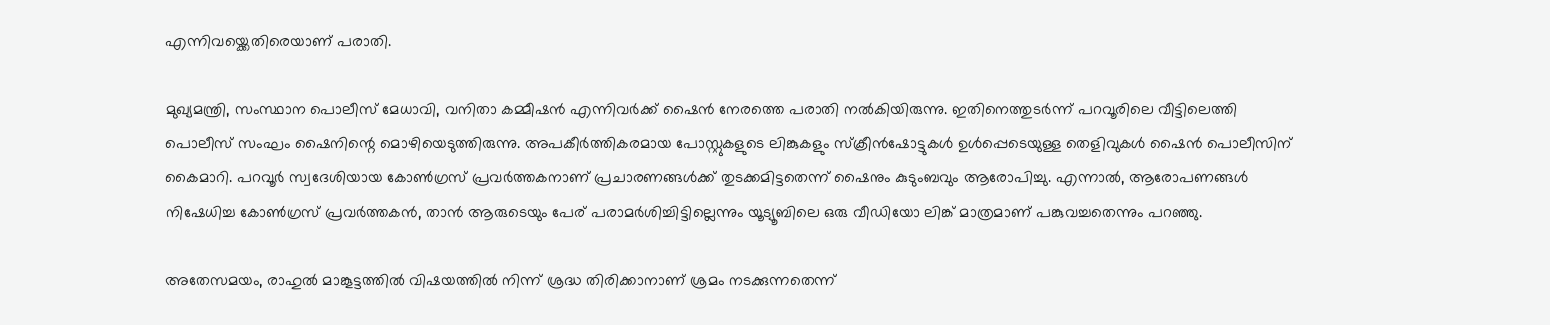എന്നിവയ്ക്കെതിരെയാണ് പരാതി.

മുഖ്യമന്ത്രി, സംസ്ഥാന പൊലീസ് മേധാവി, വനിതാ കമ്മീഷന്‍ എന്നിവര്‍ക്ക് ഷൈന്‍ നേരത്തെ പരാതി നല്‍കിയിരുന്നു. ഇതിനെത്തുടര്‍ന്ന് പറവൂരിലെ വീട്ടിലെത്തി പൊലീസ് സംഘം ഷൈനിന്റെ മൊഴിയെടുത്തിരുന്നു. അപകീര്‍ത്തികരമായ പോസ്റ്റുകളുടെ ലിങ്കുകളും സ്‌ക്രീന്‍ഷോട്ടുകള്‍ ഉള്‍പ്പെടെയുള്ള തെളിവുകള്‍ ഷൈന്‍ പൊലീസിന് കൈമാറി. പറവൂര്‍ സ്വദേശിയായ കോണ്‍ഗ്രസ് പ്രവര്‍ത്തകനാണ് പ്രചാരണങ്ങള്‍ക്ക് തുടക്കമിട്ടതെന്ന് ഷൈനും കുടുംബവും ആരോപിച്ചു. എന്നാല്‍, ആരോപണങ്ങള്‍ നിഷേധിച്ച കോണ്‍ഗ്രസ് പ്രവര്‍ത്തകന്‍, താന്‍ ആരുടെയും പേര് പരാമര്‍ശിച്ചിട്ടില്ലെന്നും യൂട്യൂബിലെ ഒരു വീഡിയോ ലിങ്ക് മാത്രമാണ് പങ്കുവച്ചതെന്നും പറഞ്ഞു.

അതേസമയം, രാഹുല്‍ മാങ്കൂട്ടത്തില്‍ വിഷയത്തില്‍ നിന്ന് ശ്രദ്ധ തിരിക്കാനാണ് ശ്രമം നടക്കുന്നതെന്ന്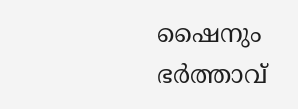ഷൈനും ഭര്‍ത്താവ്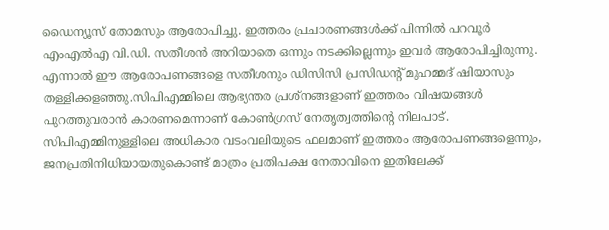ഡൈന്യൂസ് തോമസും ആരോപിച്ചു. ഇത്തരം പ്രചാരണങ്ങള്‍ക്ക് പിന്നില്‍ പറവൂര്‍ എംഎല്‍എ വി.ഡി. സതീശന്‍ അറിയാതെ ഒന്നും നടക്കില്ലെന്നും ഇവര്‍ ആരോപിച്ചിരുന്നു. എന്നാല്‍ ഈ ആരോപണങ്ങളെ സതീശനും ഡിസിസി പ്രസിഡന്റ് മുഹമ്മദ് ഷിയാസും തള്ളിക്കളഞ്ഞു.സിപിഎമ്മിലെ ആഭ്യന്തര പ്രശ്‌നങ്ങളാണ് ഇത്തരം വിഷയങ്ങള്‍ പുറത്തുവരാന്‍ കാരണമെന്നാണ് കോണ്‍ഗ്രസ് നേതൃത്വത്തിന്റെ നിലപാട്. സിപിഎമ്മിനുള്ളിലെ അധികാര വടംവലിയുടെ ഫലമാണ് ഇത്തരം ആരോപണങ്ങളെന്നും, ജനപ്രതിനിധിയായതുകൊണ്ട് മാത്രം പ്രതിപക്ഷ നേതാവിനെ ഇതിലേക്ക്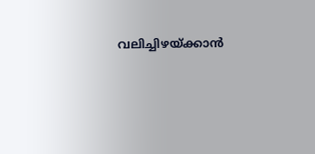വലിച്ചിഴയ്ക്കാന്‍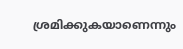ശ്രമിക്കുകയാണെന്നും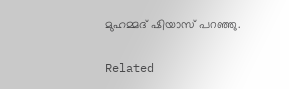മുഹമ്മദ് ഷിയാസ് പറഞ്ഞു.

Related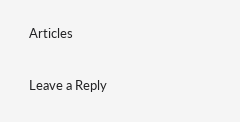Articles

Leave a Reply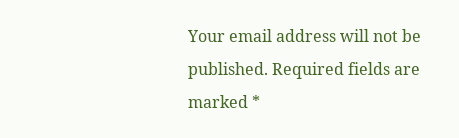Your email address will not be published. Required fields are marked *